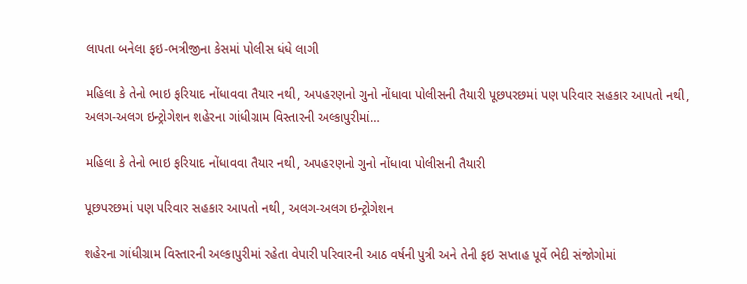લાપતા બનેલા ફઇ-ભત્રીજીના કેસમાં પોલીસ ધંધે લાગી

મહિલા કે તેનો ભાઇ ફરિયાદ નોંધાવવા તૈયાર નથી, અપહરણનો ગુનો નોંધાવા પોલીસની તૈયારી પૂછપરછમાં પણ પરિવાર સહકાર આપતો નથી, અલગ-અલગ ઇન્ટ્રોગેશન શહેરના ગાંધીગ્રામ વિસ્તારની અલ્કાપુરીમાં…

મહિલા કે તેનો ભાઇ ફરિયાદ નોંધાવવા તૈયાર નથી, અપહરણનો ગુનો નોંધાવા પોલીસની તૈયારી

પૂછપરછમાં પણ પરિવાર સહકાર આપતો નથી, અલગ-અલગ ઇન્ટ્રોગેશન

શહેરના ગાંધીગ્રામ વિસ્તારની અલ્કાપુરીમાં રહેતા વેપારી પરિવારની આઠ વર્ષની પુત્રી અને તેની ફઇ સપ્તાહ પૂર્વે ભેદી સંજોગોમાં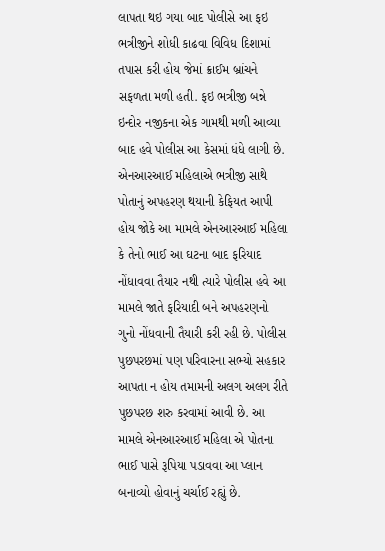લાપતા થઇ ગયા બાદ પોલીસે આ ફઇ ભત્રીજીને શોધી કાઢવા વિવિધ દિશામાં તપાસ કરી હોય જેમાં ક્રાઈમ બ્રાંચને સફળતા મળી હતી. ફઇ ભત્રીજી બન્ને ઇન્દોર નજીકના એક ગામથી મળી આવ્યા બાદ હવે પોલીસ આ કેસમાં ધંધે લાગી છે. એનઆરઆઈ મહિલાએ ભત્રીજી સાથે પોતાનું અપહરણ થયાની કેફિયત આપી હોય જોકે આ મામલે એનઆરઆઈ મહિલા કે તેનો ભાઈ આ ઘટના બાદ ફરિયાદ નોંધાવવા તૈયાર નથી ત્યારે પોલીસ હવે આ મામલે જાતે ફરિયાદી બને અપહરણનો ગુનો નોંધવાની તૈયારી કરી રહી છે. પોલીસ પુછપરછમાં પણ પરિવારના સભ્યો સહકાર આપતા ન હોય તમામની અલગ અલગ રીતે પુછપરછ શરુ કરવામાં આવી છે. આ મામલે એનઆરઆઈ મહિલા એ પોતના ભાઈ પાસે રૂપિયા પડાવવા આ પ્લાન બનાવ્યો હોવાનું ચર્ચાઈ રહ્યું છે.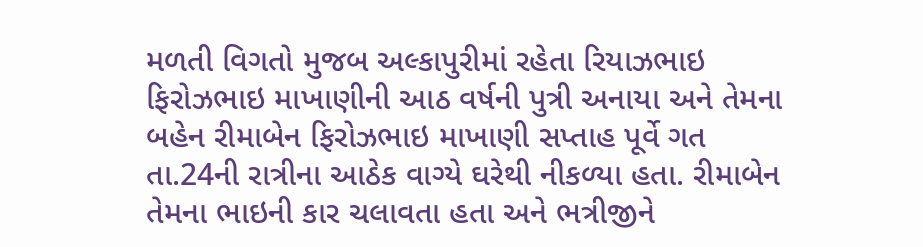મળતી વિગતો મુજબ અલ્કાપુરીમાં રહેતા રિયાઝભાઇ ફિરોઝભાઇ માખાણીની આઠ વર્ષની પુત્રી અનાયા અને તેમના બહેન રીમાબેન ફિરોઝભાઇ માખાણી સપ્તાહ પૂર્વે ગત તા.24ની રાત્રીના આઠેક વાગ્યે ઘરેથી નીકળ્યા હતા. રીમાબેન તેમના ભાઇની કાર ચલાવતા હતા અને ભત્રીજીને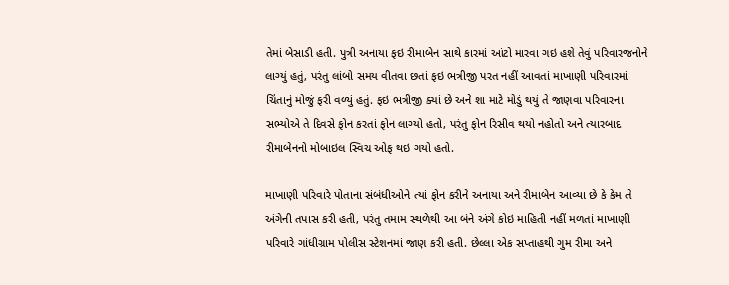તેમાં બેસાડી હતી. પુત્રી અનાયા ફઇ રીમાબેન સાથે કારમાં આંટો મારવા ગઇ હશે તેવું પરિવારજનોને લાગ્યું હતું, પરંતુ લાંબો સમય વીતવા છતાં ફઇ ભત્રીજી પરત નહીં આવતાં માખાણી પરિવારમાં ચિંતાનું મોજું ફરી વળ્યું હતું. ફઇ ભત્રીજી ક્યાં છે અને શા માટે મોડું થયું તે જાણવા પરિવારના સભ્યોએ તે દિવસે ફોન કરતાં ફોન લાગ્યો હતો, પરંતુ ફોન રિસીવ થયો નહોતો અને ત્યારબાદ રીમાબેનનો મોબાઇલ સ્વિચ ઓફ થઇ ગયો હતો.

માખાણી પરિવારે પોતાના સંબંધીઓને ત્યાં ફોન કરીને અનાયા અને રીમાબેન આવ્યા છે કે કેમ તે અંગેની તપાસ કરી હતી, પરંતુ તમામ સ્થળેથી આ બંને અંગે કોઇ માહિતી નહીં મળતાં માખાણી પરિવારે ગાંધીગ્રામ પોલીસ સ્ટેશનમાં જાણ કરી હતી. છેલ્લા એક સપ્તાહથી ગુમ રીમા અને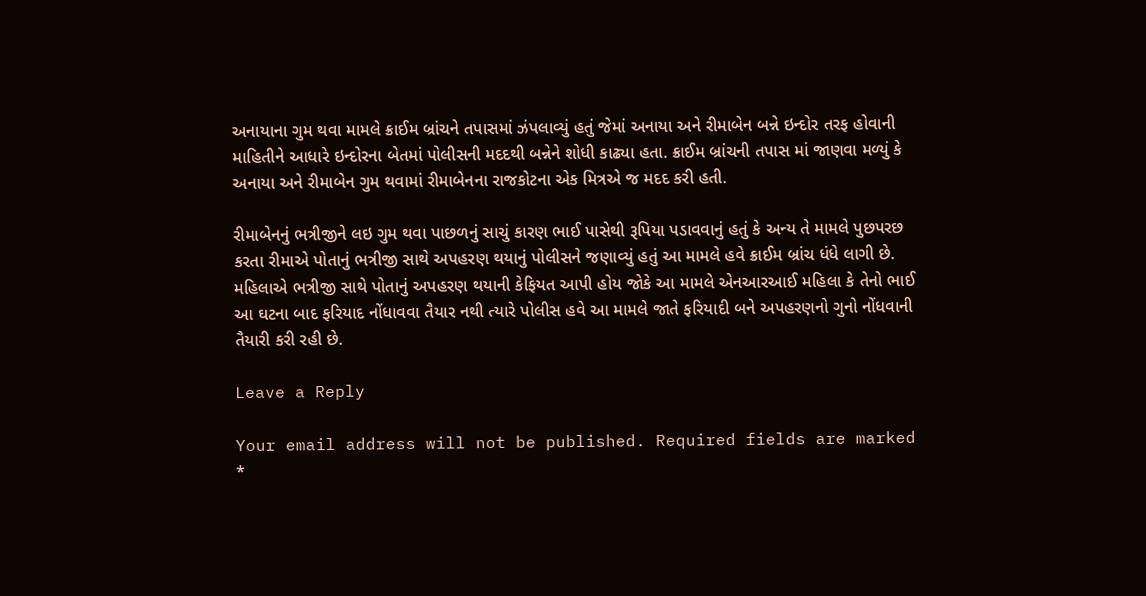અનાયાના ગુમ થવા મામલે ક્રાઈમ બ્રાંચને તપાસમાં ઝંપલાવ્યું હતું જેમાં અનાયા અને રીમાબેન બન્ને ઇન્દોર તરફ હોવાની માહિતીને આધારે ઇન્દોરના બેતમાં પોલીસની મદદથી બન્નેને શોધી કાઢ્યા હતા. ક્રાઈમ બ્રાંચની તપાસ માં જાણવા મળ્યું કે અનાયા અને રીમાબેન ગુમ થવામાં રીમાબેનના રાજકોટના એક મિત્રએ જ મદદ કરી હતી.

રીમાબેનનું ભત્રીજીને લઇ ગુમ થવા પાછળનું સાચું કારણ ભાઈ પાસેથી રૂપિયા પડાવવાનું હતું કે અન્ય તે મામલે પુછપરછ કરતા રીમાએ પોતાનું ભત્રીજી સાથે અપહરણ થયાનું પોલીસને જણાવ્યું હતું આ મામલે હવે ક્રાઈમ બ્રાંચ ધંધે લાગી છે. મહિલાએ ભત્રીજી સાથે પોતાનું અપહરણ થયાની કેફિયત આપી હોય જોકે આ મામલે એનઆરઆઈ મહિલા કે તેનો ભાઈ આ ઘટના બાદ ફરિયાદ નોંધાવવા તૈયાર નથી ત્યારે પોલીસ હવે આ મામલે જાતે ફરિયાદી બને અપહરણનો ગુનો નોંધવાની તૈયારી કરી રહી છે.

Leave a Reply

Your email address will not be published. Required fields are marked *